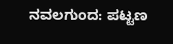ನವಲಗುಂದ: ಪಟ್ಟಣ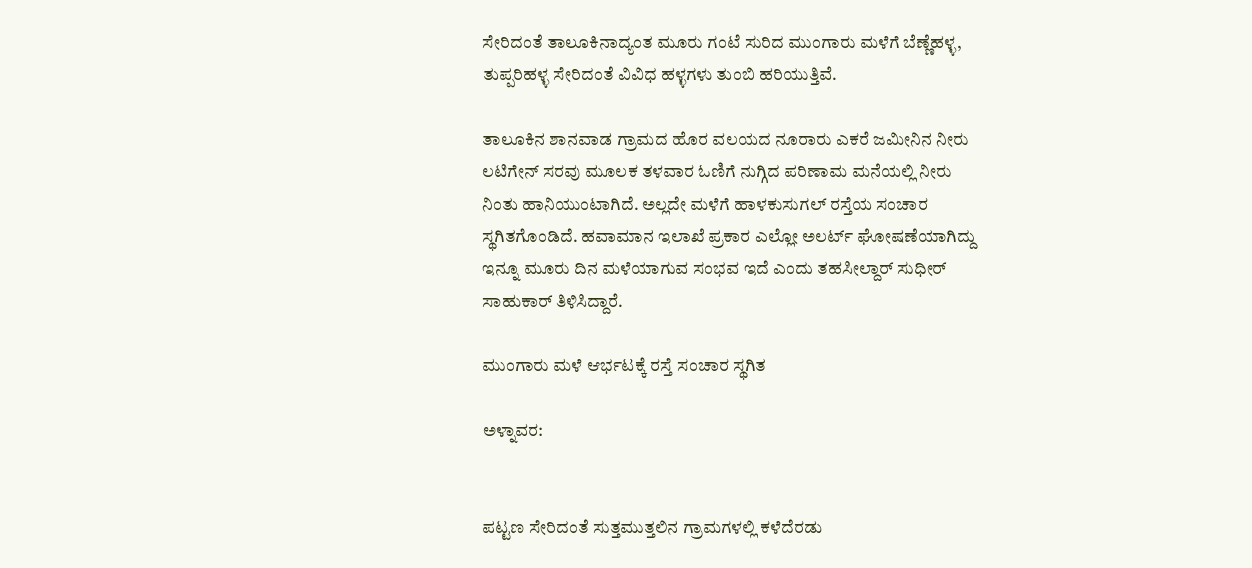ಸೇರಿದಂತೆ ತಾಲೂಕಿನಾದ್ಯಂತ ಮೂರು ಗಂಟೆ ಸುರಿದ ಮುಂಗಾರು ಮಳೆಗೆ ಬೆಣ್ಣೆಹಳ್ಳ, ತುಪ್ಪರಿಹಳ್ಳ ಸೇರಿದಂತೆ ವಿವಿಧ ಹಳ್ಳಗಳು ತುಂಬಿ ಹರಿಯುತ್ತಿವೆ.

ತಾಲೂಕಿನ ಶಾನವಾಡ ಗ್ರಾಮದ ಹೊರ ವಲಯದ ನೂರಾರು ಎಕರೆ ಜಮೀನಿನ ನೀರು ಲಟಿಗೇನ್ ಸರವು ಮೂಲಕ ತಳವಾರ ಓಣಿಗೆ ನುಗ್ಗಿದ ಪರಿಣಾಮ ಮನೆಯಲ್ಲಿ ನೀರು ನಿಂತು ಹಾನಿಯುಂಟಾಗಿದೆ. ಅಲ್ಲದೇ ಮಳೆಗೆ ಹಾಳಕುಸುಗಲ್ ರಸ್ತೆಯ ಸಂಚಾರ ಸ್ಥಗಿತಗೊಂಡಿದೆ. ಹವಾಮಾನ ಇಲಾಖೆ ಪ್ರಕಾರ ಎಲ್ಲೋ ಅಲರ್ಟ್ ಘೋಷಣೆಯಾಗಿದ್ದು ಇನ್ನೂ ಮೂರು ದಿನ ಮಳೆಯಾಗುವ ಸಂಭವ ಇದೆ ಎಂದು ತಹಸೀಲ್ದಾರ್ ಸುಧೀರ್ ಸಾಹುಕಾರ್ ತಿಳಿಸಿದ್ದಾರೆ.

ಮುಂಗಾರು ಮಳೆ ಆರ್ಭಟಕ್ಕೆ ರಸ್ತೆ ಸಂಚಾರ ಸ್ಥಗಿತ

ಅಳ್ನಾವರ:


ಪಟ್ಟಣ ಸೇರಿದಂತೆ ಸುತ್ತಮುತ್ತಲಿನ ಗ್ರಾಮಗಳಲ್ಲಿ ಕಳೆದೆರಡು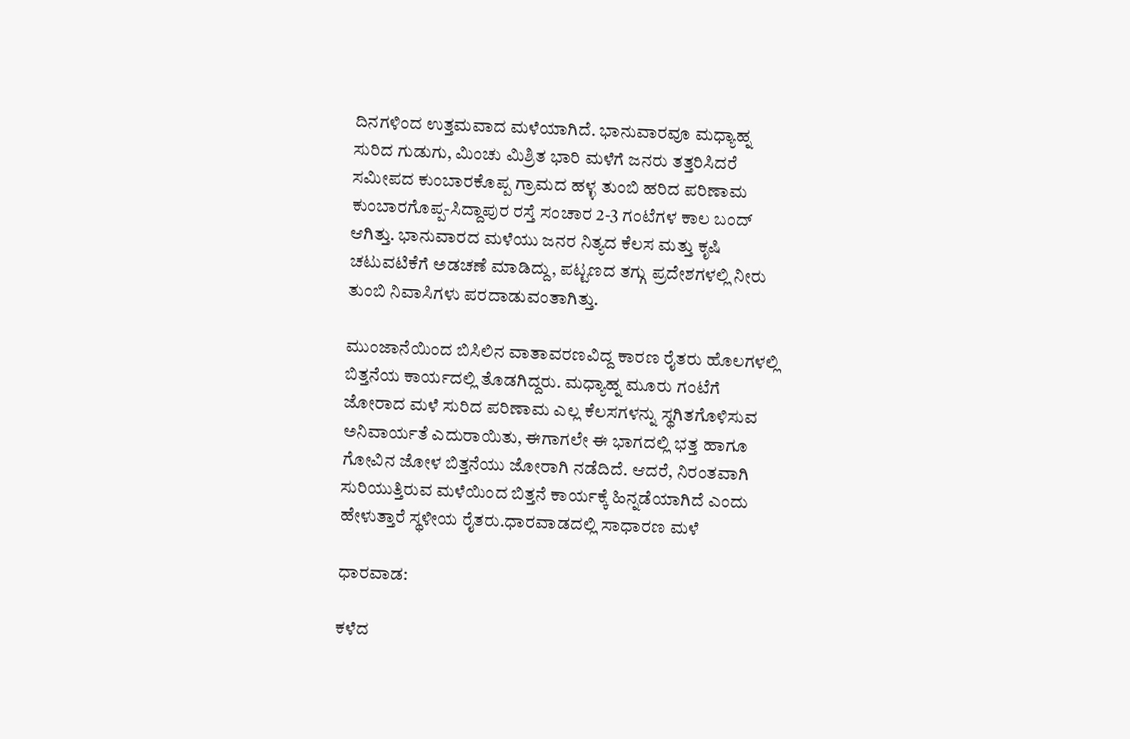ದಿನಗಳಿಂದ ಉತ್ತಮವಾದ ಮಳೆಯಾಗಿದೆ. ಭಾನುವಾರವೂ ಮಧ್ಯಾಹ್ನ ಸುರಿದ ಗುಡುಗು, ಮಿಂಚು ಮಿಶ್ರಿತ ಭಾರಿ ಮಳೆಗೆ ಜನರು ತತ್ತರಿಸಿದರೆ ಸಮೀಪದ ಕುಂಬಾರಕೊಪ್ಪ ಗ್ರಾಮದ ಹಳ್ಳ ತುಂಬಿ ಹರಿದ ಪರಿಣಾಮ ಕುಂಬಾರಗೊಪ್ಪ-ಸಿದ್ದಾಪುರ ರಸ್ತೆ ಸಂಚಾರ 2-3 ಗಂಟೆಗಳ ಕಾಲ ಬಂದ್ ಆಗಿತ್ತು. ಭಾನುವಾರದ ಮಳೆಯು ಜನರ ನಿತ್ಯದ ಕೆಲಸ ಮತ್ತು ಕೃಷಿ ಚಟುವಟಿಕೆಗೆ ಅಡಚಣೆ ಮಾಡಿದ್ದು, ಪಟ್ಟಣದ ತಗ್ಗು ಪ್ರದೇಶಗಳಲ್ಲಿ ನೀರು ತುಂಬಿ ನಿವಾಸಿಗಳು ಪರದಾಡುವಂತಾಗಿತ್ತು.

ಮುಂಜಾನೆಯಿಂದ ಬಿಸಿಲಿನ ವಾತಾವರಣವಿದ್ದ ಕಾರಣ ರೈತರು ಹೊಲಗಳಲ್ಲಿ ಬಿತ್ತನೆಯ ಕಾರ್ಯದಲ್ಲಿ ತೊಡಗಿದ್ದರು. ಮಧ್ಯಾಹ್ನ ಮೂರು ಗಂಟೆಗೆ ಜೋರಾದ ಮಳೆ ಸುರಿದ ಪರಿಣಾಮ ಎಲ್ಲ ಕೆಲಸಗಳನ್ನು ಸ್ಥಗಿತಗೊಳಿಸುವ ಅನಿವಾರ್ಯತೆ ಎದುರಾಯಿತು, ಈಗಾಗಲೇ ಈ ಭಾಗದಲ್ಲಿ ಭತ್ತ ಹಾಗೂ ಗೋವಿನ ಜೋಳ ಬಿತ್ತನೆಯು ಜೋರಾಗಿ ನಡೆದಿದೆ. ಆದರೆ, ನಿರಂತವಾಗಿ ಸುರಿಯುತ್ತಿರುವ ಮಳೆಯಿಂದ ಬಿತ್ತನೆ ಕಾರ್ಯಕ್ಕೆ ಹಿನ್ನಡೆಯಾಗಿದೆ ಎಂದು ಹೇಳುತ್ತಾರೆ ಸ್ಥಳೀಯ ರೈತರು.ಧಾರವಾಡದಲ್ಲಿ ಸಾಧಾರಣ ಮಳೆ

ಧಾರವಾಡ:

ಕಳೆದ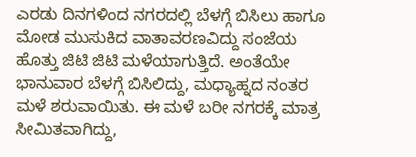ಎರಡು ದಿನಗಳಿಂದ ನಗರದಲ್ಲಿ ಬೆಳಗ್ಗೆ ಬಿಸಿಲು ಹಾಗೂ ಮೋಡ ಮುಸುಕಿದ ವಾತಾವರಣವಿದ್ದು ಸಂಜೆಯ ಹೊತ್ತು ಜಿಟಿ ಜಿಟಿ ಮಳೆಯಾಗುತ್ತಿದೆ. ಅಂತೆಯೇ ಭಾನುವಾರ ಬೆಳಗ್ಗೆ ಬಿಸಿಲಿದ್ದು, ಮಧ್ಯಾಹ್ನದ ನಂತರ ಮಳೆ ಶರುವಾಯಿತು. ಈ ಮಳೆ ಬರೀ ನಗರಕ್ಕೆ ಮಾತ್ರ ಸೀಮಿತವಾಗಿದ್ದು,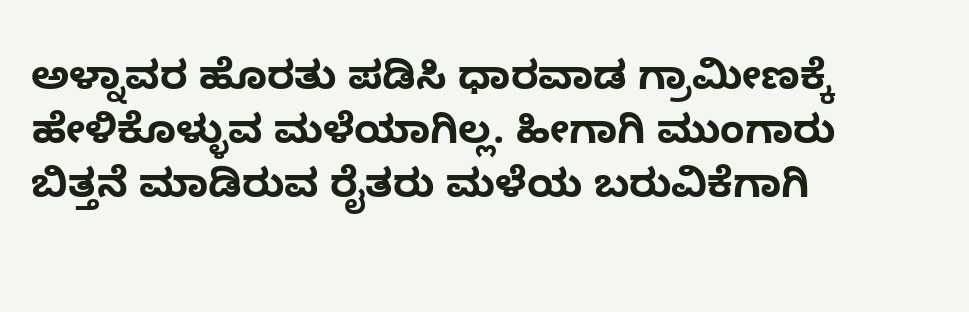ಅಳ್ನಾವರ ಹೊರತು ಪಡಿಸಿ ಧಾರವಾಡ ಗ್ರಾಮೀಣಕ್ಕೆ ಹೇಳಿಕೊಳ್ಳುವ ಮಳೆಯಾಗಿಲ್ಲ. ಹೀಗಾಗಿ ಮುಂಗಾರು ಬಿತ್ತನೆ ಮಾಡಿರುವ ರೈತರು ಮಳೆಯ ಬರುವಿಕೆಗಾಗಿ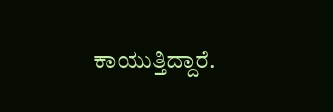ಕಾಯುತ್ತಿದ್ದಾರೆ.